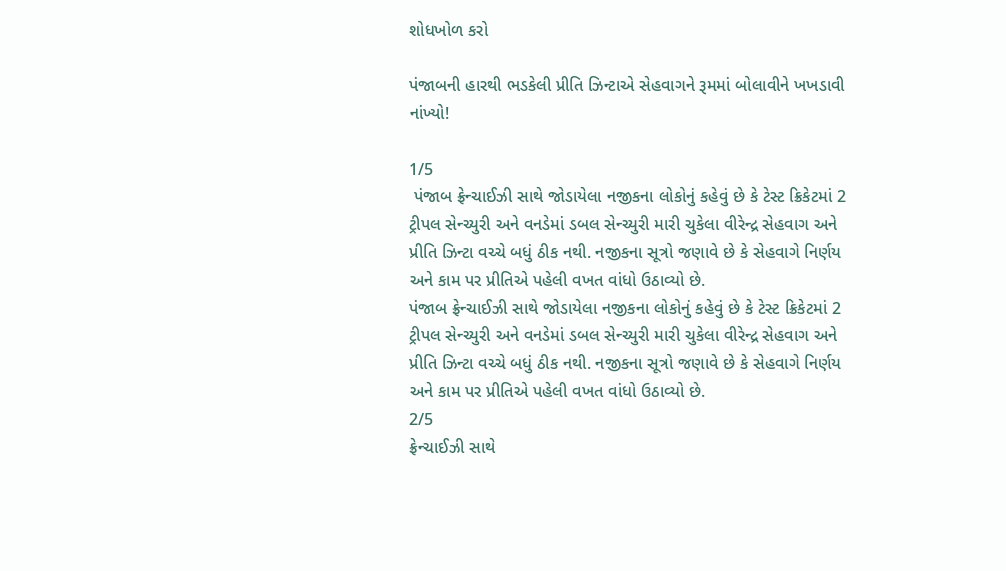શોધખોળ કરો

પંજાબની હારથી ભડકેલી પ્રીતિ ઝિન્ટાએ સેહવાગને રૂમમાં બોલાવીને ખખડાવી નાંખ્યો!

1/5
 પંજાબ ફ્રેન્ચાઈઝી સાથે જોડાયેલા નજીકના લોકોનું કહેવું છે કે ટેસ્ટ ક્રિકેટમાં 2 ટ્રીપલ સેન્ચ્યુરી અને વનડેમાં ડબલ સેન્ચ્યુરી મારી ચુકેલા વીરેન્દ્ર સેહવાગ અને પ્રીતિ ઝિન્ટા વચ્ચે બધું ઠીક નથી. નજીકના સૂત્રો જણાવે છે કે સેહવાગે નિર્ણય અને કામ પર પ્રીતિએ પહેલી વખત વાંધો ઉઠાવ્યો છે.
પંજાબ ફ્રેન્ચાઈઝી સાથે જોડાયેલા નજીકના લોકોનું કહેવું છે કે ટેસ્ટ ક્રિકેટમાં 2 ટ્રીપલ સેન્ચ્યુરી અને વનડેમાં ડબલ સેન્ચ્યુરી મારી ચુકેલા વીરેન્દ્ર સેહવાગ અને પ્રીતિ ઝિન્ટા વચ્ચે બધું ઠીક નથી. નજીકના સૂત્રો જણાવે છે કે સેહવાગે નિર્ણય અને કામ પર પ્રીતિએ પહેલી વખત વાંધો ઉઠાવ્યો છે.
2/5
ફ્રેન્ચાઈઝી સાથે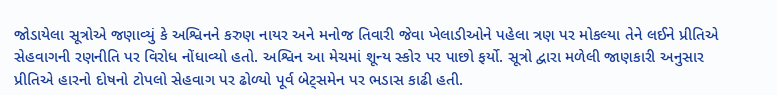જોડાયેલા સૂત્રોએ જણાવ્યું કે અશ્વિનને કરુણ નાયર અને મનોજ તિવારી જેવા ખેલાડીઓને પહેલા ત્રણ પર મોકલ્યા તેને લઈને પ્રીતિએ સેહવાગની રણનીતિ પર વિરોધ નોંધાવ્યો હતો. અશ્વિન આ મેચમાં શૂન્ય સ્કોર પર પાછો ફર્યો. સૂત્રો દ્વારા મળેલી જાણકારી અનુસાર પ્રીતિએ હારનો દોષનો ટોપલો સેહવાગ પર ઢોળ્યો પૂર્વ બેટ્સમેન પર ભડાસ કાઢી હતી.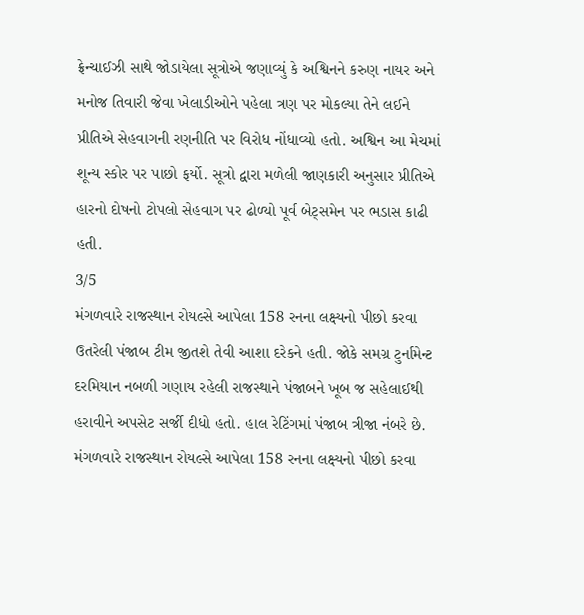ફ્રેન્ચાઈઝી સાથે જોડાયેલા સૂત્રોએ જણાવ્યું કે અશ્વિનને કરુણ નાયર અને મનોજ તિવારી જેવા ખેલાડીઓને પહેલા ત્રણ પર મોકલ્યા તેને લઈને પ્રીતિએ સેહવાગની રણનીતિ પર વિરોધ નોંધાવ્યો હતો. અશ્વિન આ મેચમાં શૂન્ય સ્કોર પર પાછો ફર્યો. સૂત્રો દ્વારા મળેલી જાણકારી અનુસાર પ્રીતિએ હારનો દોષનો ટોપલો સેહવાગ પર ઢોળ્યો પૂર્વ બેટ્સમેન પર ભડાસ કાઢી હતી.
3/5
મંગળવારે રાજસ્થાન રોયલ્સે આપેલા 158 રનના લક્ષ્યનો પીછો કરવા ઉતરેલી પંજાબ ટીમ જીતશે તેવી આશા દરેકને હતી. જોકે સમગ્ર ટુર્નામેન્ટ દરમિયાન નબળી ગણાય રહેલી રાજસ્થાને પંજાબને ખૂબ જ સહેલાઈથી હરાવીને અપસેટ સર્જી દીધો હતો. હાલ રેટિંગમાં પંજાબ ત્રીજા નંબરે છે.
મંગળવારે રાજસ્થાન રોયલ્સે આપેલા 158 રનના લક્ષ્યનો પીછો કરવા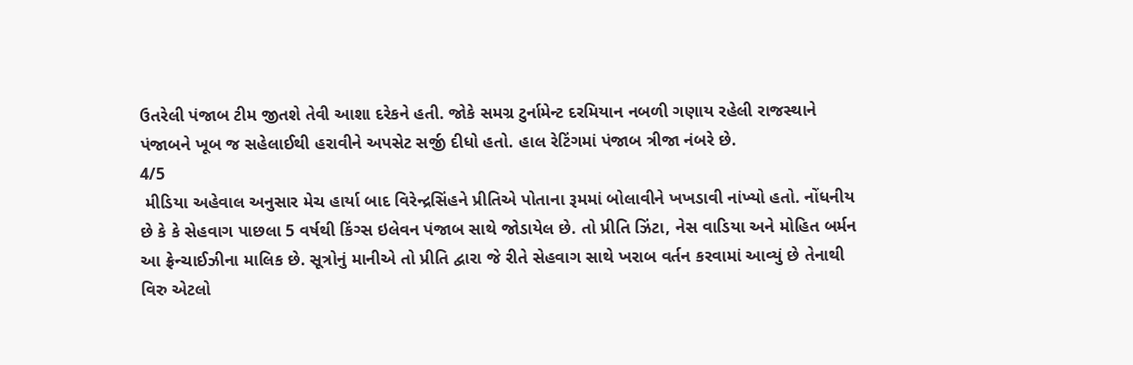ઉતરેલી પંજાબ ટીમ જીતશે તેવી આશા દરેકને હતી. જોકે સમગ્ર ટુર્નામેન્ટ દરમિયાન નબળી ગણાય રહેલી રાજસ્થાને પંજાબને ખૂબ જ સહેલાઈથી હરાવીને અપસેટ સર્જી દીધો હતો. હાલ રેટિંગમાં પંજાબ ત્રીજા નંબરે છે.
4/5
 મીડિયા અહેવાલ અનુસાર મેચ હાર્યા બાદ વિરેન્દ્રસિંહને પ્રીતિએ પોતાના રૂમમાં બોલાવીને ખખડાવી નાંખ્યો હતો. નોંધનીય છે કે કે સેહવાગ પાછલા 5 વર્ષથી કિંગ્સ ઇલેવન પંજાબ સાથે જોડાયેલ છે. તો પ્રીતિ ઝિંટા, નેસ વાડિયા અને મોહિત બર્મન આ ફ્રેન્ચાઈઝીના માલિક છે. સૂત્રોનું માનીએ તો પ્રીતિ દ્વારા જે રીતે સેહવાગ સાથે ખરાબ વર્તન કરવામાં આવ્યું છે તેનાથી વિરુ એટલો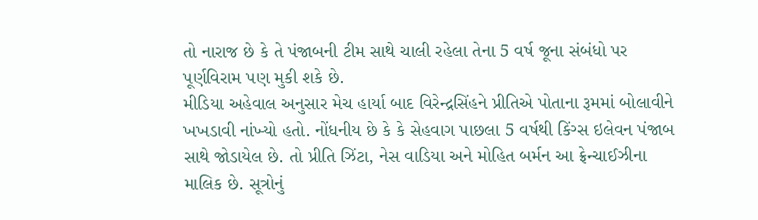તો નારાજ છે કે તે પંજાબની ટીમ સાથે ચાલી રહેલા તેના 5 વર્ષ જૂના સંબંધો પર પૂર્ણવિરામ પણ મુકી શકે છે.
મીડિયા અહેવાલ અનુસાર મેચ હાર્યા બાદ વિરેન્દ્રસિંહને પ્રીતિએ પોતાના રૂમમાં બોલાવીને ખખડાવી નાંખ્યો હતો. નોંધનીય છે કે કે સેહવાગ પાછલા 5 વર્ષથી કિંગ્સ ઇલેવન પંજાબ સાથે જોડાયેલ છે. તો પ્રીતિ ઝિંટા, નેસ વાડિયા અને મોહિત બર્મન આ ફ્રેન્ચાઈઝીના માલિક છે. સૂત્રોનું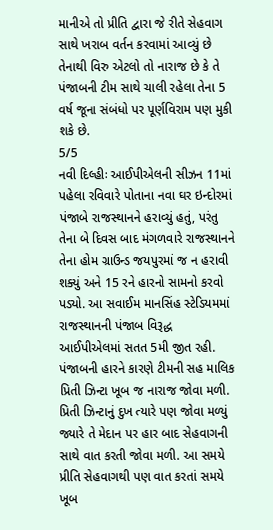માનીએ તો પ્રીતિ દ્વારા જે રીતે સેહવાગ સાથે ખરાબ વર્તન કરવામાં આવ્યું છે તેનાથી વિરુ એટલો તો નારાજ છે કે તે પંજાબની ટીમ સાથે ચાલી રહેલા તેના 5 વર્ષ જૂના સંબંધો પર પૂર્ણવિરામ પણ મુકી શકે છે.
5/5
નવી દિલ્હીઃ આઈપીએલની સીઝન 11માં પહેલા રવિવારે પોતાના નવા ઘર ઇન્દોરમાં પંજાબે રાજસ્થાનને હરાવ્યું હતું, પરંતુ તેના બે દિવસ બાદ મંગળવારે રાજસ્થાનને તેના હોમ ગ્રાઉન્ડ જયપુરમાં જ ન હરાવી શક્યું અને 15 રને હારનો સામનો કરવો પડ્યો. આ સવાઈમ માનસિંહ સ્ટેડિયમમાં રાજસ્થાનની પંજાબ વિરૂદ્ધ આઈપીએલમાં સતત 5મી જીત રહી. પંજાબની હારને કારણે ટીમની સહ માલિક પ્રિતી ઝિન્ટા ખૂબ જ નારાજ જોવા મળી. પ્રિતી ઝિન્ટાનું દુખ ત્યારે પણ જોવા મળ્યું જ્યારે તે મેદાન પર હાર બાદ સેહવાગની સાથે વાત કરતી જોવા મળી. આ સમયે પ્રીતિ સેહવાગથી પણ વાત કરતાં સમયે ખૂબ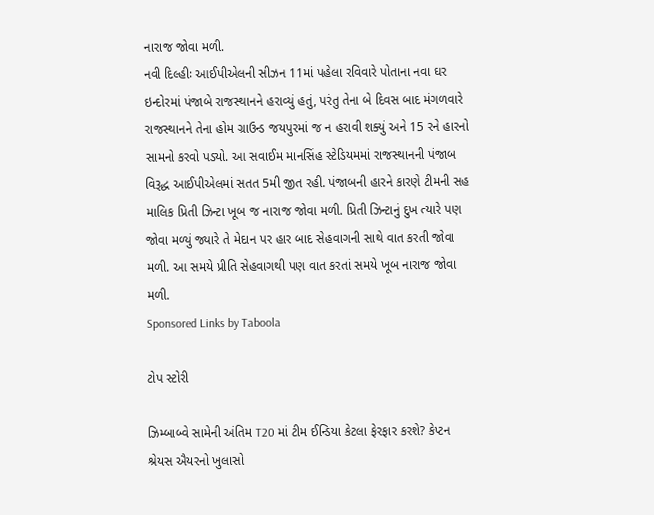નારાજ જોવા મળી.
નવી દિલ્હીઃ આઈપીએલની સીઝન 11માં પહેલા રવિવારે પોતાના નવા ઘર ઇન્દોરમાં પંજાબે રાજસ્થાનને હરાવ્યું હતું, પરંતુ તેના બે દિવસ બાદ મંગળવારે રાજસ્થાનને તેના હોમ ગ્રાઉન્ડ જયપુરમાં જ ન હરાવી શક્યું અને 15 રને હારનો સામનો કરવો પડ્યો. આ સવાઈમ માનસિંહ સ્ટેડિયમમાં રાજસ્થાનની પંજાબ વિરૂદ્ધ આઈપીએલમાં સતત 5મી જીત રહી. પંજાબની હારને કારણે ટીમની સહ માલિક પ્રિતી ઝિન્ટા ખૂબ જ નારાજ જોવા મળી. પ્રિતી ઝિન્ટાનું દુખ ત્યારે પણ જોવા મળ્યું જ્યારે તે મેદાન પર હાર બાદ સેહવાગની સાથે વાત કરતી જોવા મળી. આ સમયે પ્રીતિ સેહવાગથી પણ વાત કરતાં સમયે ખૂબ નારાજ જોવા મળી.
Sponsored Links by Taboola

ટોપ સ્ટોરી

ઝિમ્બાબ્વે સામેની અંતિમ T20 માં ટીમ ઈન્ડિયા કેટલા ફેરફાર કરશે? કેપ્ટન શ્રેયસ ઐયરનો ખુલાસો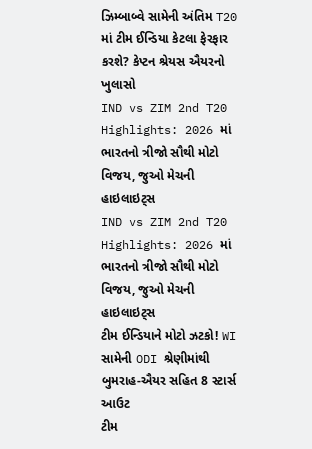ઝિમ્બાબ્વે સામેની અંતિમ T20 માં ટીમ ઈન્ડિયા કેટલા ફેરફાર કરશે? કેપ્ટન શ્રેયસ ઐયરનો ખુલાસો
IND vs ZIM 2nd T20 Highlights: 2026 માં ભારતનો ત્રીજો સૌથી મોટો વિજય, જુઓ મેચની હાઇલાઇટ્સ
IND vs ZIM 2nd T20 Highlights: 2026 માં ભારતનો ત્રીજો સૌથી મોટો વિજય, જુઓ મેચની હાઇલાઇટ્સ
ટીમ ઈન્ડિયાને મોટો ઝટકો! WI સામેની ODI શ્રેણીમાંથી બુમરાહ-ઐયર સહિત 8 સ્ટાર્સ આઉટ
ટીમ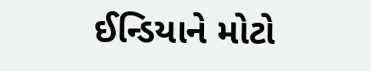ઈન્ડિયાને મોટો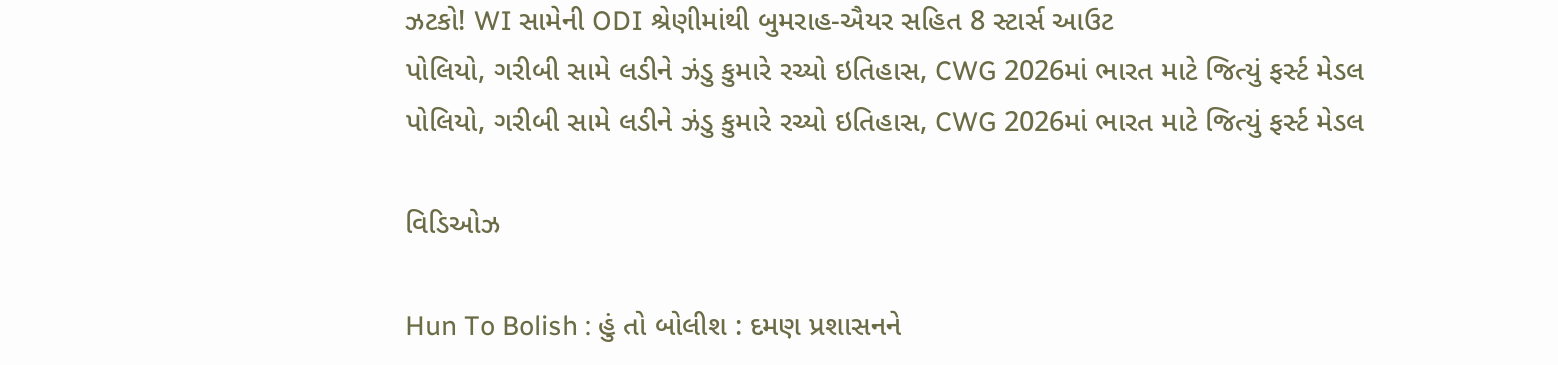ઝટકો! WI સામેની ODI શ્રેણીમાંથી બુમરાહ-ઐયર સહિત 8 સ્ટાર્સ આઉટ
પોલિયો, ગરીબી સામે લડીને ઝંડુ કુમારે રચ્યો ઇતિહાસ, CWG 2026માં ભારત માટે જિત્યું ફર્સ્ટ મેડલ
પોલિયો, ગરીબી સામે લડીને ઝંડુ કુમારે રચ્યો ઇતિહાસ, CWG 2026માં ભારત માટે જિત્યું ફર્સ્ટ મેડલ

વિડિઓઝ

Hun To Bolish : હું તો બોલીશ : દમણ પ્રશાસનને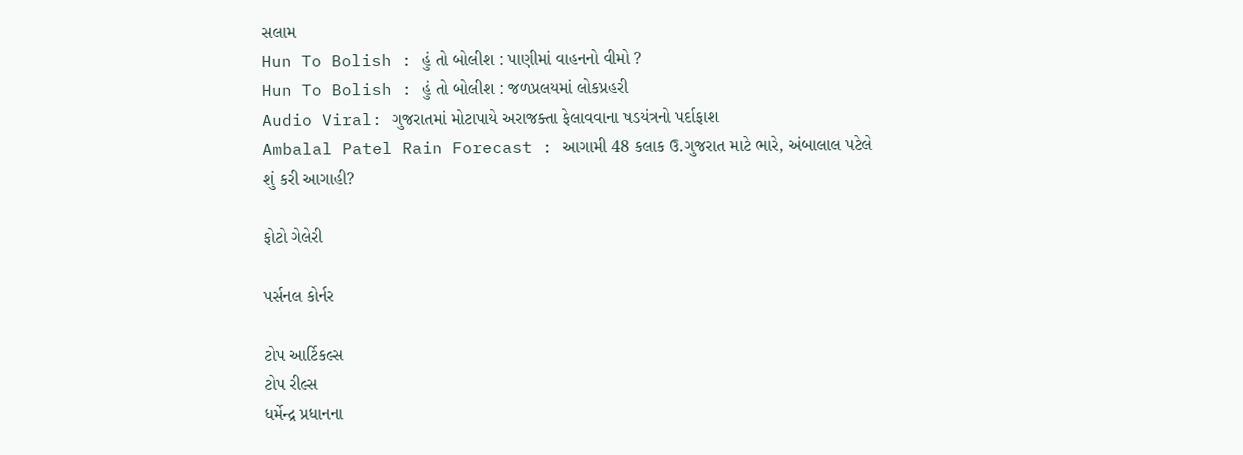સલામ
Hun To Bolish : હું તો બોલીશ : પાણીમાં વાહનનો વીમો ?
Hun To Bolish : હું તો બોલીશ : જળપ્રલયમાં લોકપ્રહરી
Audio Viral: ગુજરાતમાં મોટાપાયે અરાજક્તા ફેલાવવાના ષડયંત્રનો પર્દાફાશ
Ambalal Patel Rain Forecast : આગામી 48 કલાક ઉ.ગુજરાત માટે ભારે, અંબાલાલ પટેલે શું કરી આગાહી?

ફોટો ગેલેરી

પર્સનલ કોર્નર

ટોપ આર્ટિકલ્સ
ટોપ રીલ્સ
ધર્મેન્દ્ર પ્રધાનના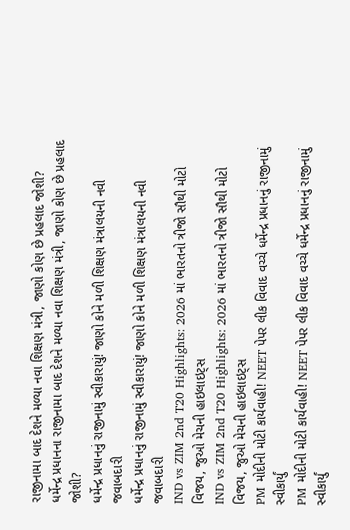રાજીનામા બાદ દેશને મળ્યા નવા શિક્ષણ મંત્રી, જાણો કોણ છે પ્રહલાદ જોશી?
ધર્મેન્દ્ર પ્રધાનના રાજીનામા બાદ દેશને મળ્યા નવા શિક્ષણ મંત્રી, જાણો કોણ છે પ્રહલાદ જોશી?
ધર્મેન્દ્ર પ્રધાનનું રાજીનામું સ્વીકારાયું! જાણો કોને મળી શિક્ષણ મંત્રાલયની નવી જવાબદારી
ધર્મેન્દ્ર પ્રધાનનું રાજીનામું સ્વીકારાયું! જાણો કોને મળી શિક્ષણ મંત્રાલયની નવી જવાબદારી
IND vs ZIM 2nd T20 Highlights: 2026 માં ભારતનો ત્રીજો સૌથી મોટો વિજય, જુઓ મેચની હાઇલાઇટ્સ
IND vs ZIM 2nd T20 Highlights: 2026 માં ભારતનો ત્રીજો સૌથી મોટો વિજય, જુઓ મેચની હાઇલાઇટ્સ
PM મોદીની મોટી કાર્યવાહી! NEET પેપર લીક વિવાદ વચ્ચે ધર્મેન્દ્ર પ્રધાનનું રાજીનામું સ્વીકાર્યું
PM મોદીની મોટી કાર્યવાહી! NEET પેપર લીક વિવાદ વચ્ચે ધર્મેન્દ્ર પ્રધાનનું રાજીનામું સ્વીકાર્યું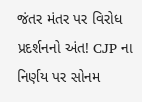જંતર મંતર પર વિરોધ પ્રદર્શનનો અંત! CJP ના નિર્ણય પર સોનમ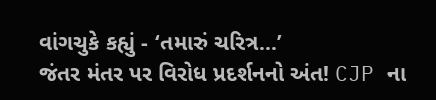વાંગચુકે કહ્યું - ‘તમારું ચરિત્ર...’
જંતર મંતર પર વિરોધ પ્રદર્શનનો અંત! CJP ના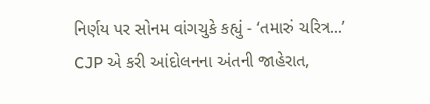નિર્ણય પર સોનમ વાંગચુકે કહ્યું - ‘તમારું ચરિત્ર...’
CJP એ કરી આંદોલનના અંતની જાહેરાત,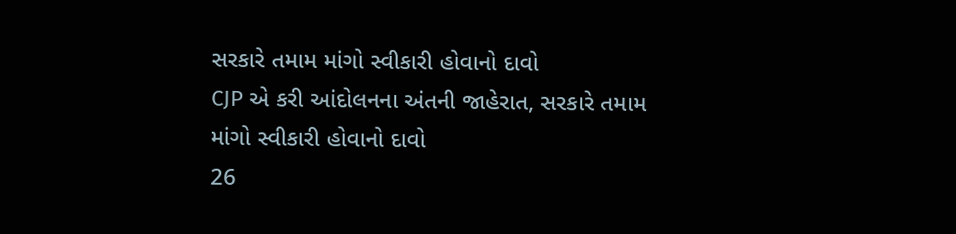સરકારે તમામ માંગો સ્વીકારી હોવાનો દાવો
CJP એ કરી આંદોલનના અંતની જાહેરાત, સરકારે તમામ માંગો સ્વીકારી હોવાનો દાવો
26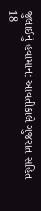જુલાઈનું હવામાન: આવતીકાલે ગુજરાત સહિત 18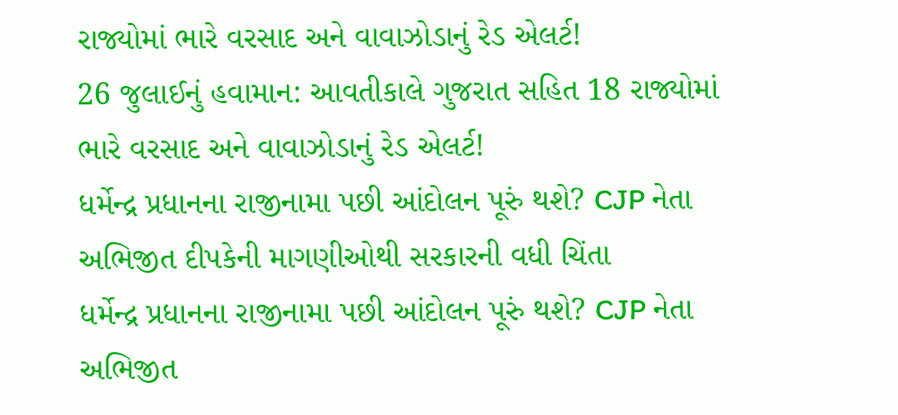રાજ્યોમાં ભારે વરસાદ અને વાવાઝોડાનું રેડ એલર્ટ!
26 જુલાઈનું હવામાન: આવતીકાલે ગુજરાત સહિત 18 રાજ્યોમાં ભારે વરસાદ અને વાવાઝોડાનું રેડ એલર્ટ!
ધર્મેન્દ્ર પ્રધાનના રાજીનામા પછી આંદોલન પૂરું થશે? CJP નેતા અભિજીત દીપકેની માગણીઓથી સરકારની વધી ચિંતા
ધર્મેન્દ્ર પ્રધાનના રાજીનામા પછી આંદોલન પૂરું થશે? CJP નેતા અભિજીત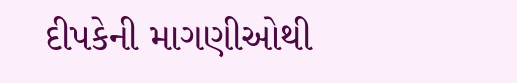દીપકેની માગણીઓથી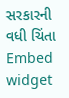સરકારની વધી ચિંતા
Embed widget